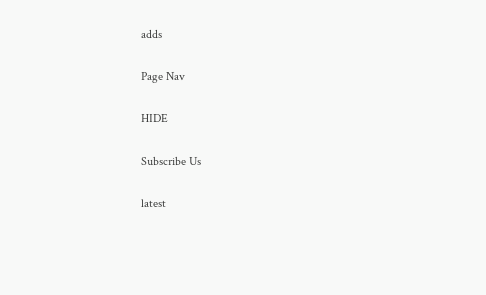adds

Page Nav

HIDE

Subscribe Us

latest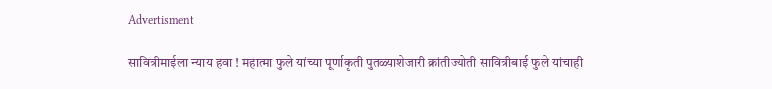Advertisment

सावित्रीमाईला न्याय हवा ! महात्मा फुले यांच्या पूर्णाकृती पुतळ्याशेजारी क्रांतीज्योती सावित्रीबाई फुले यांचाही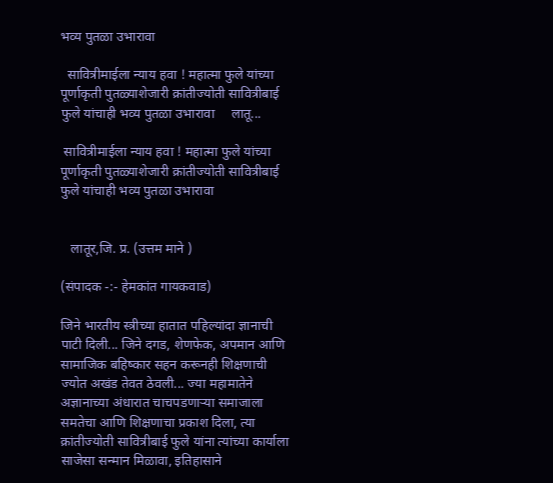भव्य पुतळा उभारावा

  सावित्रीमाईला न्याय हवा ! महात्मा फुले यांच्या पूर्णाकृती पुतळ्याशेजारी क्रांतीज्योती सावित्रीबाई फुले यांचाही भव्य पुतळा उभारावा     लातू...

 सावित्रीमाईला न्याय हवा ! महात्मा फुले यांच्या पूर्णाकृती पुतळ्याशेजारी क्रांतीज्योती सावित्रीबाई फुले यांचाही भव्य पुतळा उभारावा


   लातूर,जि. प्र. (उत्तम माने )

(संपादक -:- हेमकांत गायकवाड)

जिने भारतीय स्त्रीच्या हातात पहिल्यांदा ज्ञानाची पाटी दिली... जिने दगड, शेणफेक, अपमान आणि सामाजिक बहिष्कार सहन करूनही शिक्षणाची ज्योत अखंड तेवत ठेवली... ज्या महामातेने अज्ञानाच्या अंधारात चाचपडणाऱ्या समाजाला समतेचा आणि शिक्षणाचा प्रकाश दिला, त्या क्रांतीज्योती सावित्रीबाई फुले यांना त्यांच्या कार्याला साजेसा सन्मान मिळावा, इतिहासाने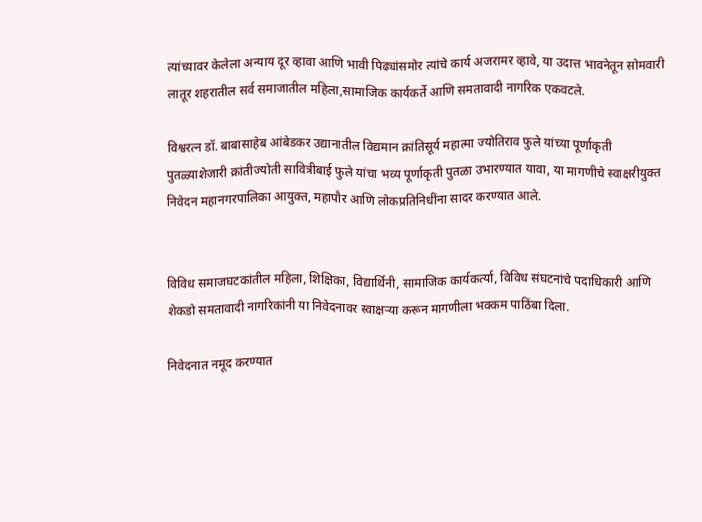त्यांच्यावर केलेला अन्याय दूर व्हावा आणि भावी पिढ्यांसमोर त्यांचे कार्य अजरामर व्हावे, या उदात्त भावनेतून सोमवारी लातूर शहरातील सर्व समाजातील महिला,सामाजिक कार्यकर्ते आणि समतावादी नागरिक एकवटले.

विश्वरत्न डॉ. बाबासाहेब आंबेडकर उद्यानातील विद्यमान क्रांतिसूर्य महात्मा ज्योतिराव फुले यांच्या पूर्णाकृती पुतळ्याशेजारी क्रांतीज्योती सावित्रीबाई फुले यांचा भव्य पूर्णाकृती पुतळा उभारण्यात यावा, या मागणीचे स्वाक्षरीयुक्त निवेदन महानगरपालिका आयुक्त, महापौर आणि लोकप्रतिनिधींना सादर करण्यात आले.


विविध समाजघटकांतील महिला, शिक्षिका, विद्यार्थिनी, सामाजिक कार्यकर्त्या, विविध संघटनांचे पदाधिकारी आणि शेकडो समतावादी नागरिकांनी या निवेदनावर स्वाक्षऱ्या करून मागणीला भक्कम पाठिंबा दिला.

निवेदनात नमूद करण्यात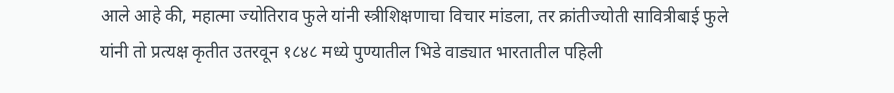आले आहे की, महात्मा ज्योतिराव फुले यांनी स्त्रीशिक्षणाचा विचार मांडला, तर क्रांतीज्योती सावित्रीबाई फुले यांनी तो प्रत्यक्ष कृतीत उतरवून १८४८ मध्ये पुण्यातील भिडे वाड्यात भारतातील पहिली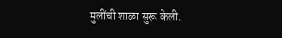मुलींची शाळा सुरू केली.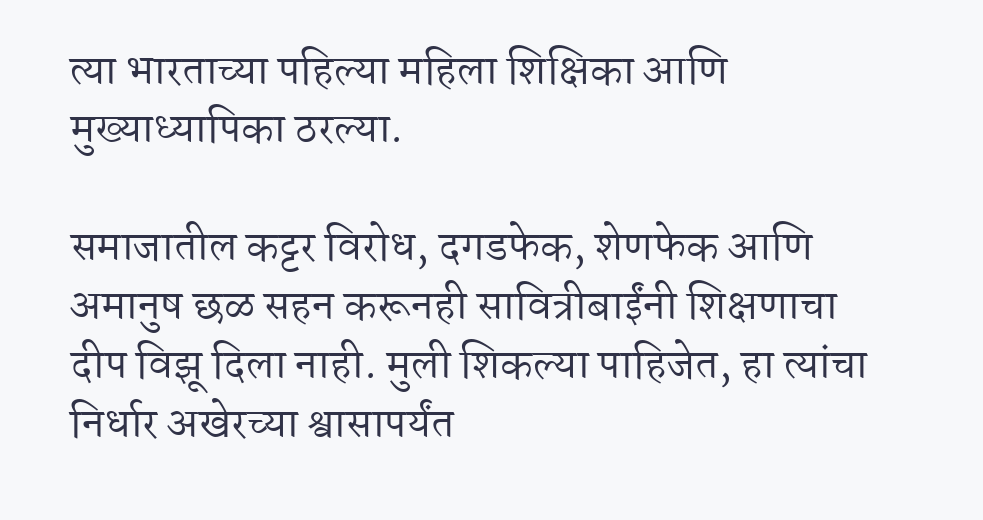त्या भारताच्या पहिल्या महिला शिक्षिका आणि मुख्याध्यापिका ठरल्या.

समाजातील कट्टर विरोध, दगडफेक, शेणफेक आणि अमानुष छळ सहन करूनही सावित्रीबाईंनी शिक्षणाचा दीप विझू दिला नाही. मुली शिकल्या पाहिजेत, हा त्यांचा निर्धार अखेरच्या श्वासापर्यंत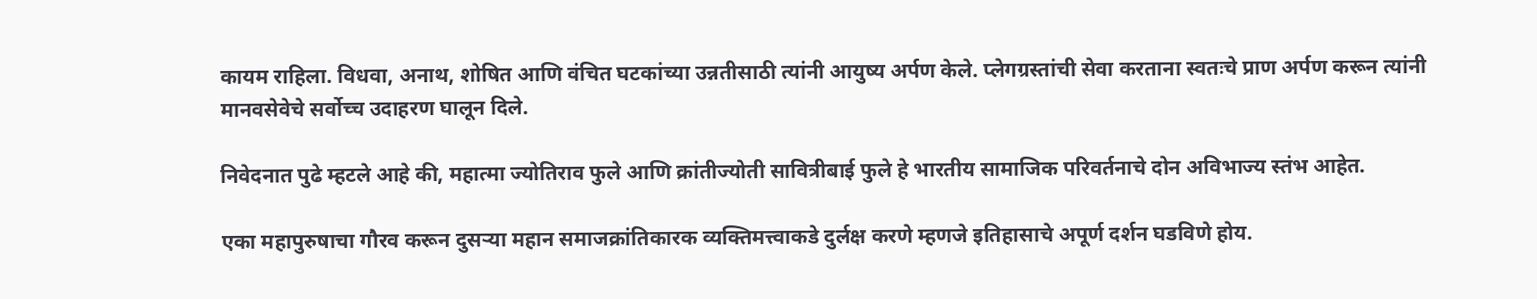कायम राहिला. विधवा, अनाथ, शोषित आणि वंचित घटकांच्या उन्नतीसाठी त्यांनी आयुष्य अर्पण केले. प्लेगग्रस्तांची सेवा करताना स्वतःचे प्राण अर्पण करून त्यांनी मानवसेवेचे सर्वोच्च उदाहरण घालून दिले.

निवेदनात पुढे म्हटले आहे की, महात्मा ज्योतिराव फुले आणि क्रांतीज्योती सावित्रीबाई फुले हे भारतीय सामाजिक परिवर्तनाचे दोन अविभाज्य स्तंभ आहेत.

एका महापुरुषाचा गौरव करून दुसऱ्या महान समाजक्रांतिकारक व्यक्तिमत्त्वाकडे दुर्लक्ष करणे म्हणजे इतिहासाचे अपूर्ण दर्शन घडविणे होय.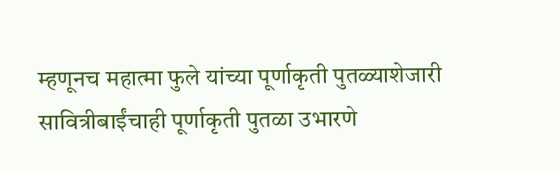म्हणूनच महात्मा फुले यांच्या पूर्णाकृती पुतळ्याशेजारी सावित्रीबाईंचाही पूर्णाकृती पुतळा उभारणे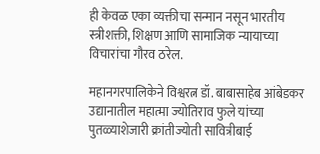ही केवळ एका व्यक्तीचा सन्मान नसून भारतीय स्त्रीशक्ती, शिक्षण आणि सामाजिक न्यायाच्या विचारांचा गौरव ठरेल.

महानगरपालिकेने विश्वरत्न डॉ. बाबासाहेब आंबेडकर उद्यानातील महात्मा ज्योतिराव फुले यांच्या पुतळ्याशेजारी क्रांतीज्योती सावित्रीबाई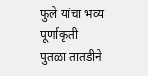फुले यांचा भव्य पूर्णाकृती पुतळा तातडीने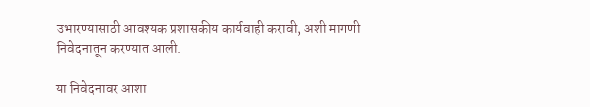उभारण्यासाठी आवश्यक प्रशासकीय कार्यवाही करावी, अशी मागणी निवेदनातून करण्यात आली.

या निवेदनावर आशा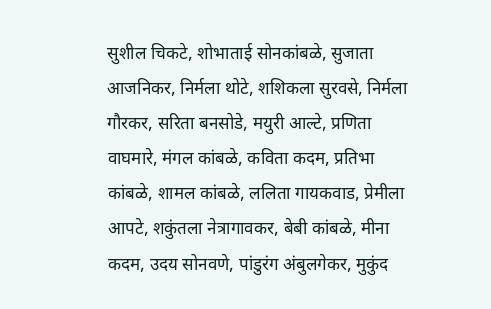सुशील चिकटे, शोभाताई सोनकांबळे, सुजाता आजनिकर, निर्मला थोटे, शशिकला सुरवसे, निर्मला गौरकर, सरिता बनसोडे, मयुरी आल्टे, प्रणिता वाघमारे, मंगल कांबळे, कविता कदम, प्रतिभा कांबळे, शामल कांबळे, ललिता गायकवाड, प्रेमीला आपटे, शकुंतला नेत्रागावकर, बेबी कांबळे, मीना कदम, उदय सोनवणे, पांडुरंग अंबुलगेकर, मुकुंद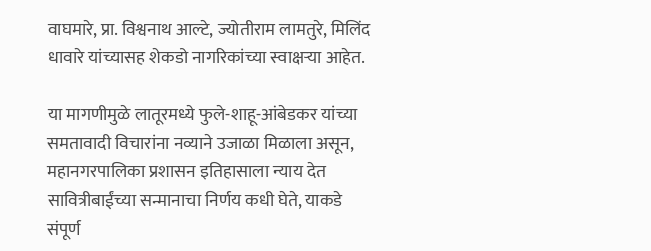वाघमारे, प्रा. विश्वनाथ आल्टे, ज्योतीराम लामतुरे, मिलिंद धावारे यांच्यासह शेकडो नागरिकांच्या स्वाक्षऱ्या आहेत.

या मागणीमुळे लातूरमध्ये फुले-शाहू-आंबेडकर यांच्या समतावादी विचारांना नव्याने उजाळा मिळाला असून, महानगरपालिका प्रशासन इतिहासाला न्याय देत सावित्रीबाईंच्या सन्मानाचा निर्णय कधी घेते, याकडे संपूर्ण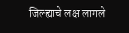जिल्ह्याचे लक्ष लागले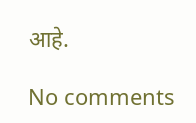आहे.

No comments